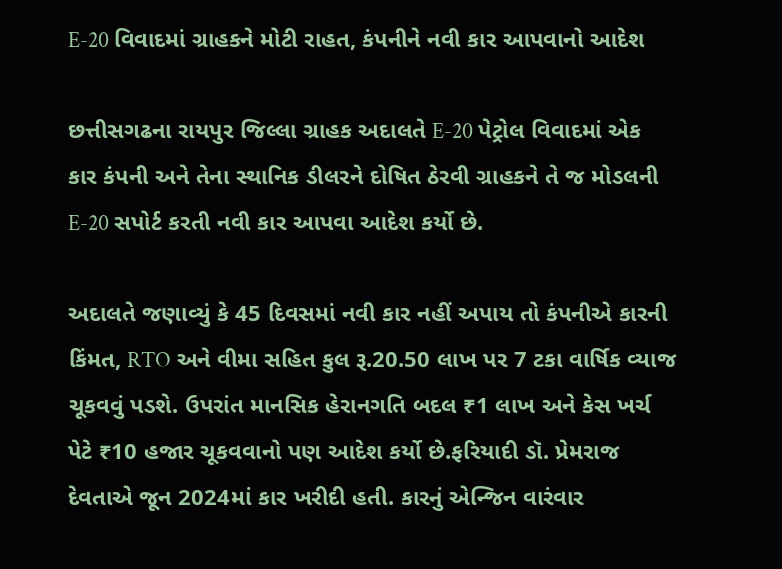E-20 વિવાદમાં ગ્રાહકને મોટી રાહત, કંપનીને નવી કાર આપવાનો આદેશ

છત્તીસગઢના રાયપુર જિલ્લા ગ્રાહક અદાલતે E-20 પેટ્રોલ વિવાદમાં એક કાર કંપની અને તેના સ્થાનિક ડીલરને દોષિત ઠેરવી ગ્રાહકને તે જ મોડલની E-20 સપોર્ટ કરતી નવી કાર આપવા આદેશ કર્યો છે.

અદાલતે જણાવ્યું કે 45 દિવસમાં નવી કાર નહીં અપાય તો કંપનીએ કારની કિંમત, RTO અને વીમા સહિત કુલ રૂ.20.50 લાખ પર 7 ટકા વાર્ષિક વ્યાજ ચૂકવવું પડશે. ઉપરાંત માનસિક હેરાનગતિ બદલ ₹1 લાખ અને કેસ ખર્ચ પેટે ₹10 હજાર ચૂકવવાનો પણ આદેશ કર્યો છે.ફરિયાદી ડૉ. પ્રેમરાજ દેવતાએ જૂન 2024માં કાર ખરીદી હતી. કારનું એન્જિન વારંવાર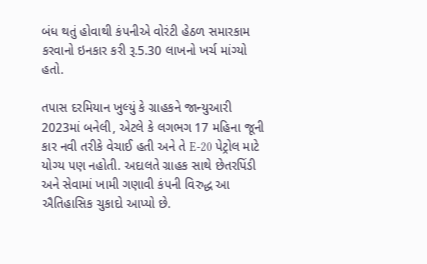બંધ થતું હોવાથી કંપનીએ વોરંટી હેઠળ સમારકામ કરવાનો ઇનકાર કરી રૂ.5.30 લાખનો ખર્ચ માંગ્યો હતો.

તપાસ દરમિયાન ખુલ્યું કે ગ્રાહકને જાન્યુઆરી 2023માં બનેલી, એટલે કે લગભગ 17 મહિના જૂની કાર નવી તરીકે વેચાઈ હતી અને તે E-20 પેટ્રોલ માટે યોગ્ય પણ નહોતી. અદાલતે ગ્રાહક સાથે છેતરપિંડી અને સેવામાં ખામી ગણાવી કંપની વિરુદ્ધ આ ઐતિહાસિક ચુકાદો આપ્યો છે.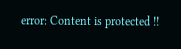error: Content is protected !!